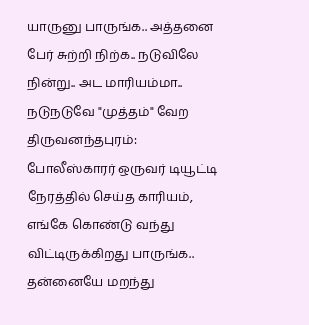யாருனு பாருங்க.. அத்தனை பேர் சுற்றி நிற்க.. நடுவிலே நின்று.. அட மாரியம்மா.. நடுநடுவே "முத்தம்" வேற
திருவனந்தபுரம்: போலீஸ்காரர் ஒருவர் டியூட்டி நேரத்தில் செய்த காரியம், எங்கே கொண்டு வந்து விட்டிருக்கிறது பாருங்க.. தன்னையே மறந்து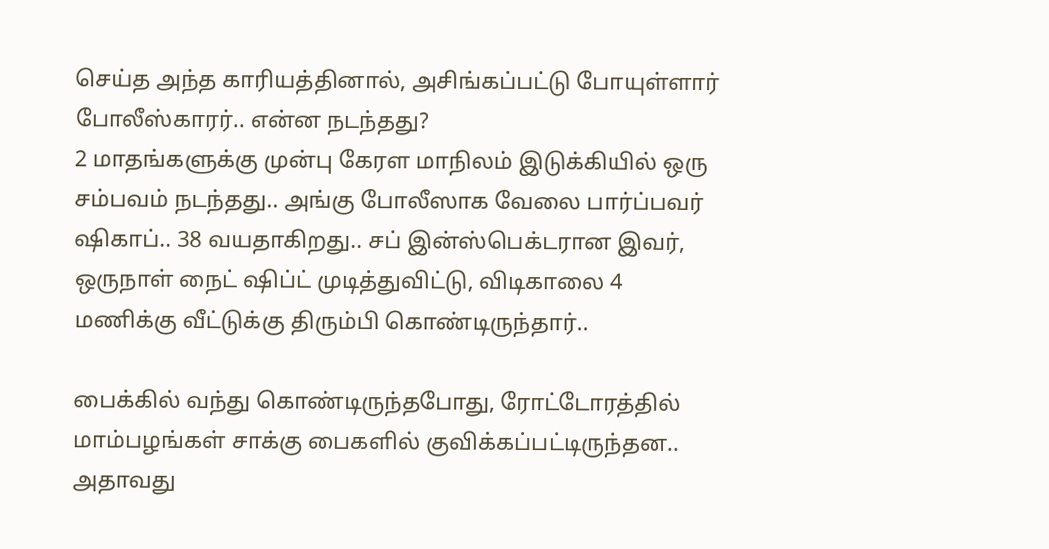செய்த அந்த காரியத்தினால், அசிங்கப்பட்டு போயுள்ளார் போலீஸ்காரர்.. என்ன நடந்தது?
2 மாதங்களுக்கு முன்பு கேரள மாநிலம் இடுக்கியில் ஒரு சம்பவம் நடந்தது.. அங்கு போலீஸாக வேலை பார்ப்பவர் ஷிகாப்.. 38 வயதாகிறது.. சப் இன்ஸ்பெக்டரான இவர், ஒருநாள் நைட் ஷிப்ட் முடித்துவிட்டு, விடிகாலை 4 மணிக்கு வீட்டுக்கு திரும்பி கொண்டிருந்தார்..

பைக்கில் வந்து கொண்டிருந்தபோது, ரோட்டோரத்தில் மாம்பழங்கள் சாக்கு பைகளில் குவிக்கப்பட்டிருந்தன.. அதாவது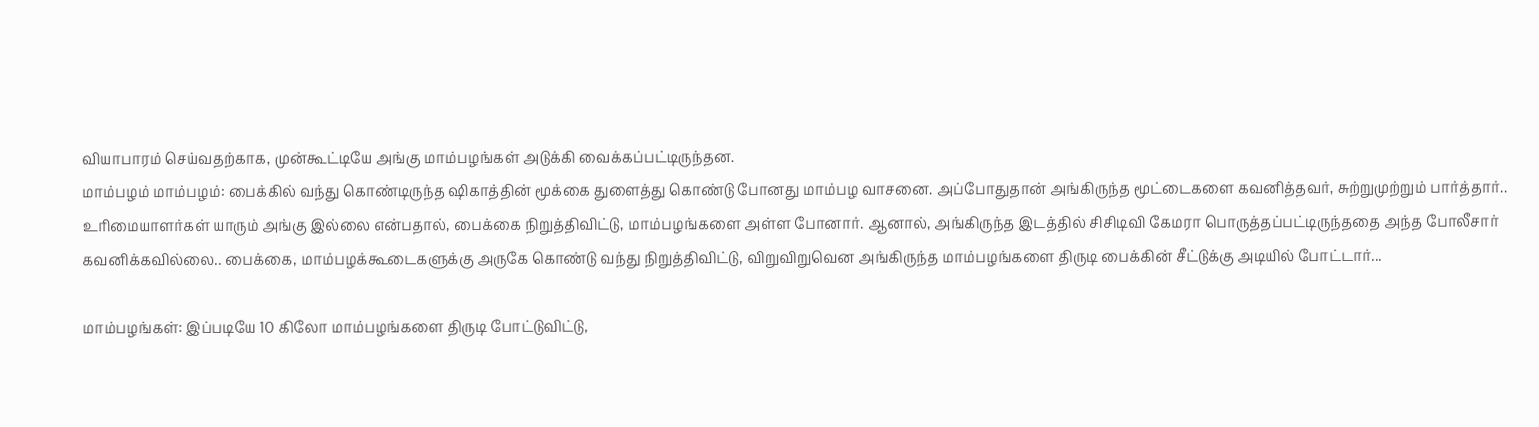வியாபாரம் செய்வதற்காக, முன்கூட்டியே அங்கு மாம்பழங்கள் அடுக்கி வைக்கப்பட்டிருந்தன.
மாம்பழம் மாம்பழம்: பைக்கில் வந்து கொண்டிருந்த ஷிகாத்தின் மூக்கை துளைத்து கொண்டு போனது மாம்பழ வாசனை. அப்போதுதான் அங்கிருந்த மூட்டைகளை கவனித்தவர், சுற்றுமுற்றும் பார்த்தார்.. உரிமையாளர்கள் யாரும் அங்கு இல்லை என்பதால், பைக்கை நிறுத்திவிட்டு, மாம்பழங்களை அள்ள போனார். ஆனால், அங்கிருந்த இடத்தில் சிசிடிவி கேமரா பொருத்தப்பட்டிருந்ததை அந்த போலீசார் கவனிக்கவில்லை.. பைக்கை, மாம்பழக்கூடைகளுக்கு அருகே கொண்டு வந்து நிறுத்திவிட்டு, விறுவிறுவென அங்கிருந்த மாம்பழங்களை திருடி பைக்கின் சீட்டுக்கு அடியில் போட்டார்...

மாம்பழங்கள்: இப்படியே 10 கிலோ மாம்பழங்களை திருடி போட்டுவிட்டு,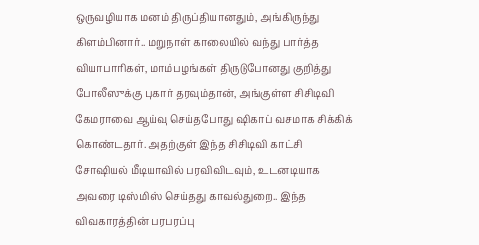ஒருவழியாக மனம் திருப்தியானதும், அங்கிருந்து கிளம்பினார்.. மறுநாள் காலையில் வந்து பார்த்த வியாபாரிகள், மாம்பழங்கள் திருடுபோனது குறித்து போலீஸுக்கு புகார் தரவும்தான், அங்குள்ள சிசிடிவி கேமராவை ஆய்வு செய்தபோது ஷிகாப் வசமாக சிக்கிக் கொண்டதார். அதற்குள் இந்த சிசிடிவி காட்சி சோஷியல் மீடியாவில் பரவிவிடவும், உடனடியாக அவரை டிஸ்மிஸ் செய்தது காவல்துறை.. இந்த விவகாரத்தின் பரபரப்பு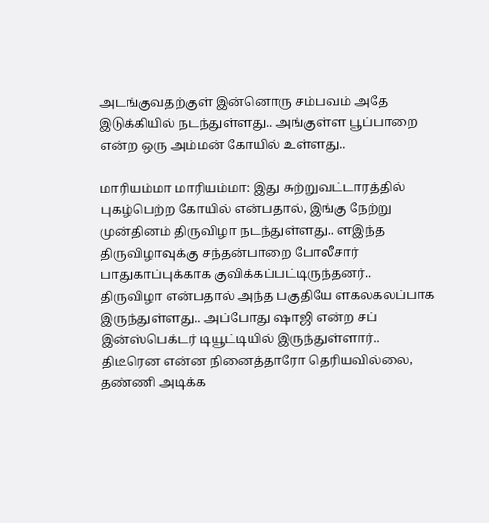அடங்குவதற்குள் இன்னொரு சம்பவம் அதே இடுக்கியில் நடந்துள்ளது.. அங்குள்ள பூப்பாறை என்ற ஒரு அம்மன் கோயில் உள்ளது..

மாரியம்மா மாரியம்மா: இது சுற்றுவட்டாரத்தில் புகழ்பெற்ற கோயில் என்பதால், இங்கு நேற்று முன்தினம் திருவிழா நடந்துள்ளது.. ளஇந்த திருவிழாவுக்கு சந்தன்பாறை போலீசார் பாதுகாப்புக்காக குவிக்கப்பட்டிருந்தனர்.. திருவிழா என்பதால் அந்த பகுதியே ளகலகலப்பாக இருந்துள்ளது.. அப்போது ஷாஜி என்ற சப் இன்ஸ்பெக்டர் டியூட்டியில் இருந்துள்ளார்.. திடீரென என்ன நினைத்தாரோ தெரியவில்லை, தண்ணி அடிக்க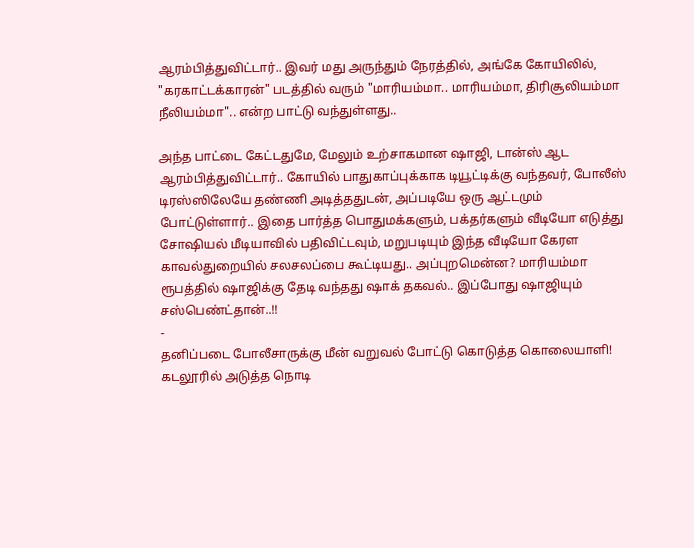ஆரம்பித்துவிட்டார்.. இவர் மது அருந்தும் நேரத்தில், அங்கே கோயிலில், "கரகாட்டக்காரன்" படத்தில் வரும் "மாரியம்மா.. மாரியம்மா, திரிசூலியம்மா நீலியம்மா".. என்ற பாட்டு வந்துள்ளது..

அந்த பாட்டை கேட்டதுமே, மேலும் உற்சாகமான ஷாஜி, டான்ஸ் ஆட ஆரம்பித்துவிட்டார்.. கோயில் பாதுகாப்புக்காக டியூட்டிக்கு வந்தவர், போலீஸ் டிரஸ்ஸிலேயே தண்ணி அடித்ததுடன், அப்படியே ஒரு ஆட்டமும் போட்டுள்ளார்.. இதை பார்த்த பொதுமக்களும், பக்தர்களும் வீடியோ எடுத்து சோஷியல் மீடியாவில் பதிவிட்டவும், மறுபடியும் இந்த வீடியோ கேரள காவல்துறையில் சலசலப்பை கூட்டியது.. அப்புறமென்ன? மாரியம்மா ரூபத்தில் ஷாஜிக்கு தேடி வந்தது ஷாக் தகவல்.. இப்போது ஷாஜியும் சஸ்பெண்ட்தான்..!!
-
தனிப்படை போலீசாருக்கு மீன் வறுவல் போட்டு கொடுத்த கொலையாளி! கடலூரில் அடுத்த நொடி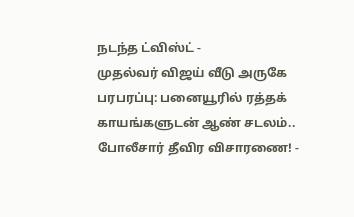நடந்த ட்விஸ்ட் -
முதல்வர் விஜய் வீடு அருகே பரபரப்பு: பனையூரில் ரத்தக் காயங்களுடன் ஆண் சடலம்.. போலீசார் தீவிர விசாரணை! -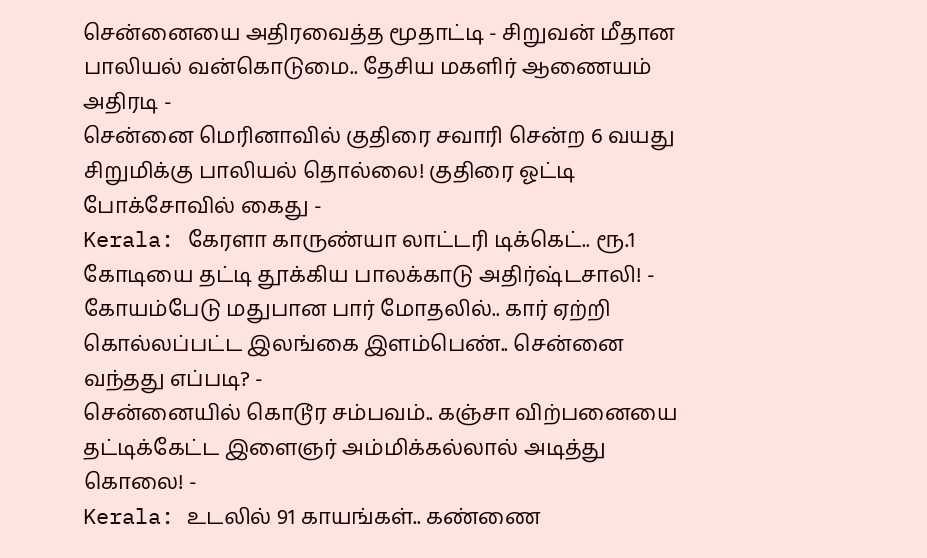சென்னையை அதிரவைத்த மூதாட்டி - சிறுவன் மீதான பாலியல் வன்கொடுமை.. தேசிய மகளிர் ஆணையம் அதிரடி -
சென்னை மெரினாவில் குதிரை சவாரி சென்ற 6 வயது சிறுமிக்கு பாலியல் தொல்லை! குதிரை ஓட்டி போக்சோவில் கைது -
Kerala: கேரளா காருண்யா லாட்டரி டிக்கெட்.. ரூ.1 கோடியை தட்டி தூக்கிய பாலக்காடு அதிர்ஷ்டசாலி! -
கோயம்பேடு மதுபான பார் மோதலில்.. கார் ஏற்றி கொல்லப்பட்ட இலங்கை இளம்பெண்.. சென்னை வந்தது எப்படி? -
சென்னையில் கொடூர சம்பவம்.. கஞ்சா விற்பனையை தட்டிக்கேட்ட இளைஞர் அம்மிக்கல்லால் அடித்து கொலை! -
Kerala: உடலில் 91 காயங்கள்.. கண்ணை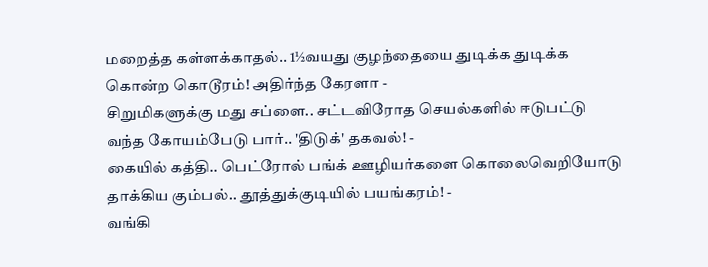மறைத்த கள்ளக்காதல்.. 1½வயது குழந்தையை துடிக்க துடிக்க கொன்ற கொடூரம்! அதிர்ந்த கேரளா -
சிறுமிகளுக்கு மது சப்ளை.. சட்டவிரோத செயல்களில் ஈடுபட்டு வந்த கோயம்பேடு பார்.. 'திடுக்' தகவல்! -
கையில் கத்தி.. பெட்ரோல் பங்க் ஊழியர்களை கொலைவெறியோடு தாக்கிய கும்பல்.. தூத்துக்குடியில் பயங்கரம்! -
வங்கி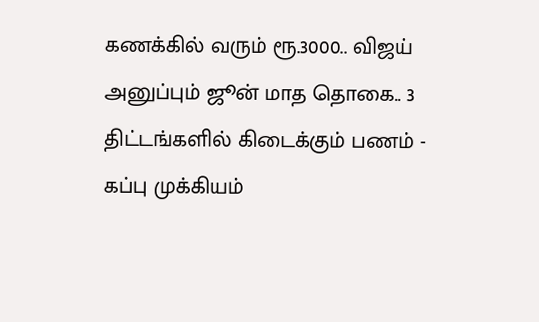கணக்கில் வரும் ரூ.3000.. விஜய் அனுப்பும் ஜூன் மாத தொகை.. 3 திட்டங்களில் கிடைக்கும் பணம் -
கப்பு முக்கியம்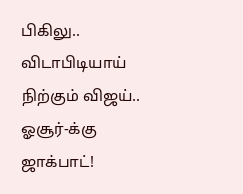பிகிலு.. விடாபிடியாய் நிற்கும் விஜய்.. ஓசூர்-க்கு ஜாக்பாட்!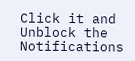Click it and Unblock the Notifications